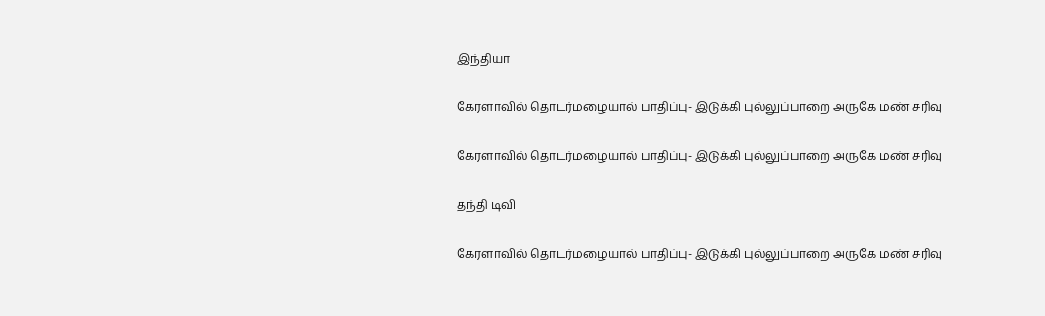இந்தியா

கேரளாவில் தொடர்மழையால் பாதிப்பு- இடுக்கி புல்லுப்பாறை அருகே மண் சரிவு

கேரளாவில் தொடர்மழையால் பாதிப்பு- இடுக்கி புல்லுப்பாறை அருகே மண் சரிவு

தந்தி டிவி

கேரளாவில் தொடர்மழையால் பாதிப்பு- இடுக்கி புல்லுப்பாறை அருகே மண் சரிவு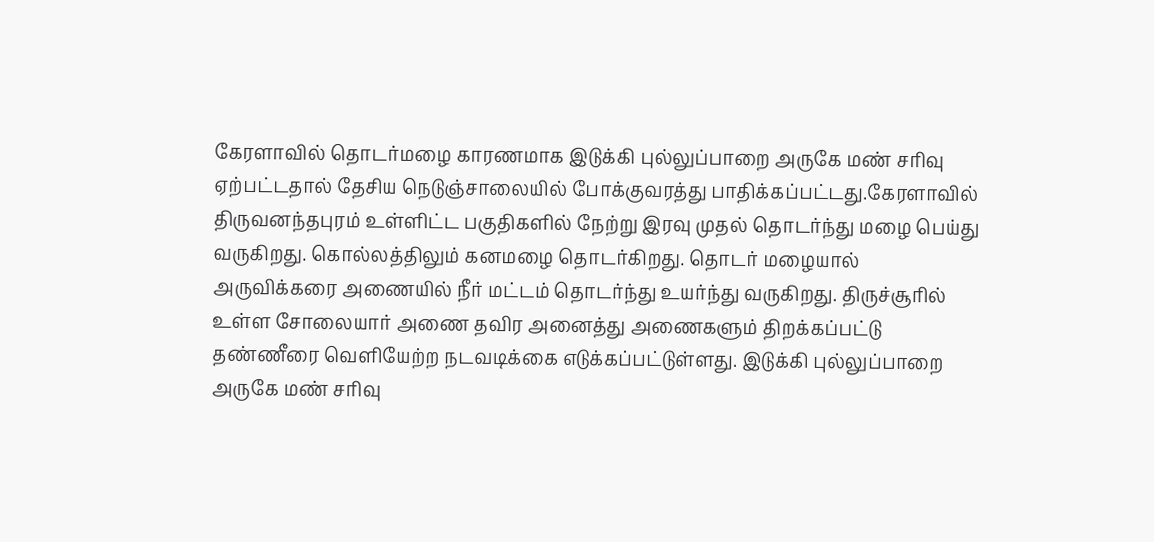கேரளாவில் தொடர்மழை காரணமாக இடுக்கி புல்லுப்பாறை அருகே மண் சரிவு ஏற்பட்டதால் தேசிய நெடுஞ்சாலையில் போக்குவரத்து பாதிக்கப்பட்டது.கேரளாவில் திருவனந்தபுரம் உள்ளிட்ட பகுதிகளில் நேற்று இரவு முதல் தொடர்ந்து மழை பெய்து வருகிறது. கொல்லத்திலும் கனமழை தொடர்கிறது. தொடர் மழையால் அருவிக்கரை அணையில் நீர் மட்டம் தொடர்ந்து உயர்ந்து வருகிறது. திருச்சூரில் உள்ள சோலையார் அணை தவிர அனைத்து அணைகளும் திறக்கப்பட்டு தண்ணீரை வெளியேற்ற நடவடிக்கை எடுக்கப்பட்டுள்ளது. இடுக்கி புல்லுப்பாறை அருகே மண் சரிவு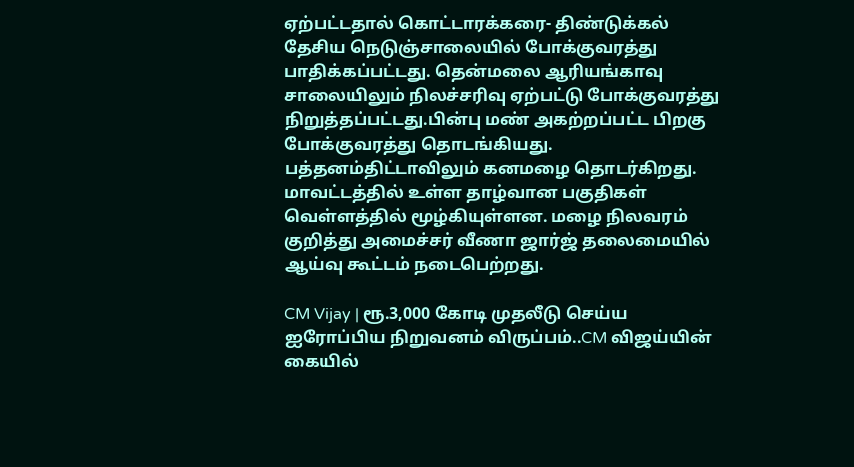ஏற்பட்டதால் கொட்டாரக்கரை- திண்டுக்கல் தேசிய நெடுஞ்சாலையில் போக்குவரத்து பாதிக்கப்பட்டது. தென்மலை ஆரியங்காவு சாலையிலும் நிலச்சரிவு ஏற்பட்டு போக்குவரத்து நிறுத்தப்பட்டது.பின்பு மண் அகற்றப்பட்ட பிறகு போக்குவரத்து தொடங்கியது. பத்தனம்திட்டாவிலும் கனமழை தொடர்கிறது. மாவட்டத்தில் உள்ள தாழ்வான பகுதிகள் வெள்ளத்தில் மூழ்கியுள்ளன. மழை நிலவரம் குறித்து அமைச்சர் வீணா ஜார்ஜ் தலைமையில் ஆய்வு கூட்டம் நடைபெற்றது.

CM Vijay | ரூ.3,000 கோடி முதலீடு செய்ய ஐரோப்பிய நிறுவனம் விருப்பம்..CM விஜய்யின் கையில்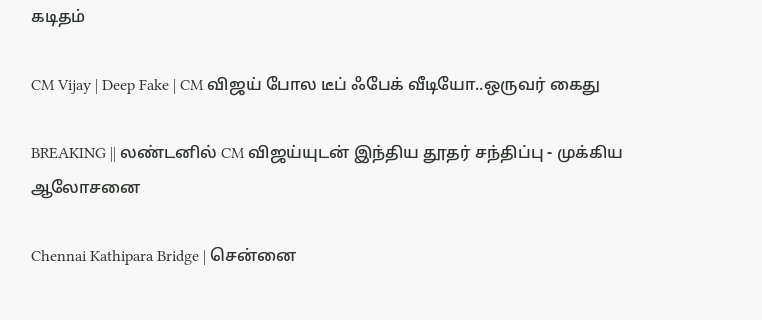கடிதம்

CM Vijay | Deep Fake | CM விஜய் போல டீப் ஃபேக் வீடியோ..ஒருவர் கைது

BREAKING || லண்டனில் CM விஜய்யுடன் இந்திய தூதர் சந்திப்பு - முக்கிய ஆலோசனை

Chennai Kathipara Bridge | சென்னை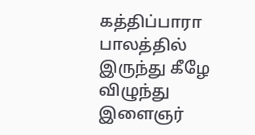கத்திப்பாரா பாலத்தில் இருந்து கீழே விழுந்து இளைஞர்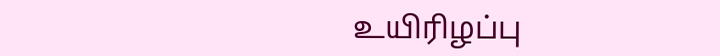உயிரிழப்பு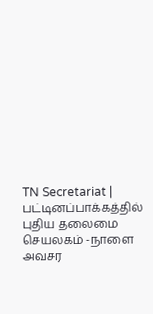TN Secretariat | பட்டினப்பாக்கத்தில் புதிய தலைமை செயலகம் -நாளை அவசர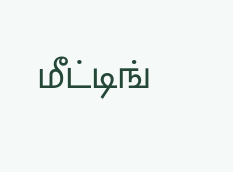மீட்டிங்